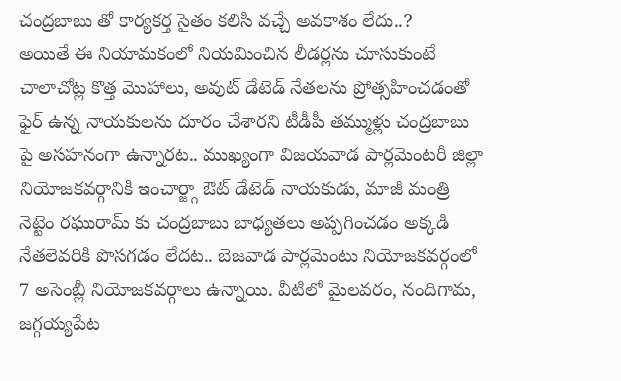చంద్రబాబు తో కార్యకర్త సైతం కలిసి వచ్చే అవకాశం లేదు..?
అయితే ఈ నియామకంలో నియమించిన లీడర్లను చూసుకుంటే చాలాచోట్ల కొత్త మొహాలు, అవుట్ డేటెడ్ నేతలను ప్రోత్సహించడంతో ఫైర్ ఉన్న నాయకులను దూరం చేశారని టీడీపీ తమ్ముళ్లు చంద్రబాబు పై అసహనంగా ఉన్నారట.. ముఖ్యంగా విజయవాడ పార్లమెంటరీ జిల్లా నియోజకవర్గానికి ఇంచార్జ్గా ఔట్ డేటెడ్ నాయకుడు, మాజీ మంత్రి నెట్టెం రఘురామ్ కు చంద్రబాబు బాధ్యతలు అప్పగించడం అక్కడి నేతలెవరికి పొసగడం లేదట.. బెజవాడ పార్లమెంటు నియోజకవర్గంలో 7 అసెంబ్లీ నియోజకవర్గాలు ఉన్నాయి. వీటిలో మైలవరం, నందిగామ, జగ్గయ్యపేట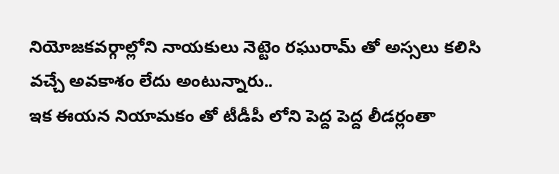నియోజకవర్గాల్లోని నాయకులు నెట్టెం రఘురామ్ తో అస్సలు కలిసి వచ్చే అవకాశం లేదు అంటున్నారు..
ఇక ఈయన నియామకం తో టీడీపీ లోని పెద్ద పెద్ద లీడర్లంతా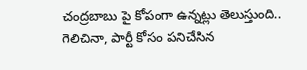చంద్రబాబు పై కోపంగా ఉన్నట్లు తెలుస్తుంది.. గెలిచినా, పార్టీ కోసం పనిచేసిన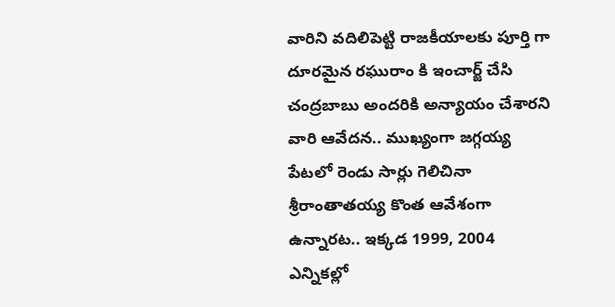వారిని వదిలిపెట్టి రాజకీయాలకు పూర్తి గా దూరమైన రఘురాం కి ఇంచార్జ్ చేసి చంద్రబాబు అందరికి అన్యాయం చేశారని వారి ఆవేదన.. ముఖ్యంగా జగ్గయ్య పేటలో రెండు సార్లు గెలిచినా శ్రీరాంతాతయ్య కొంత ఆవేశంగా ఉన్నారట.. ఇక్కడ 1999, 2004 ఎన్నికల్లో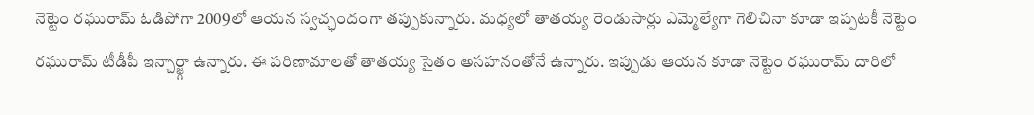నెట్టెం రఘురామ్ ఓడిపోగా 2009లో ఆయన స్వచ్ఛందంగా తప్పుకున్నారు. మధ్యలో తాతయ్య రెండుసార్లు ఎమ్మెల్యేగా గెలిచినా కూడా ఇప్పటకీ నెట్టెం రఘురామ్ టీడీపీ ఇన్చార్జ్గా ఉన్నారు. ఈ పరిణామాలతో తాతయ్య సైతం అసహనంతోనే ఉన్నారు. ఇప్పుడు ఆయన కూడా నెట్టెం రఘురామ్ దారిలో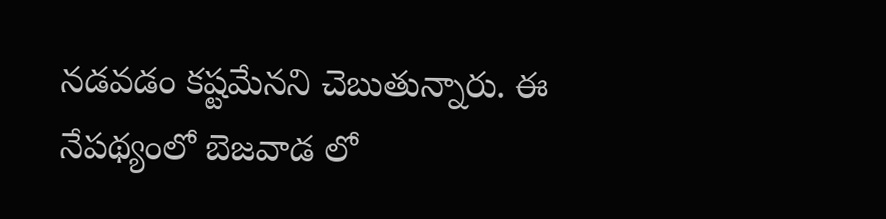నడవడం కష్టమేనని చెబుతున్నారు. ఈ నేపథ్యంలో బెజవాడ లో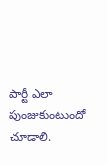పార్టీ ఎలా పుంజుకుంటుందో చూడాలి.